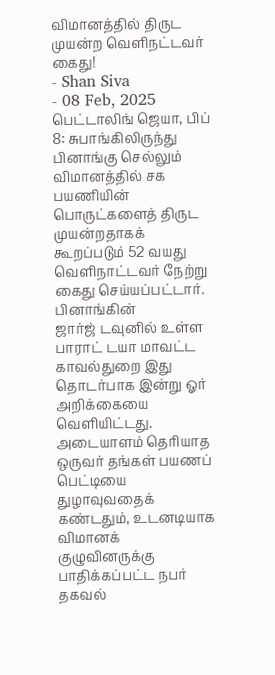விமானத்தில் திருட முயன்ற வெளிநட்டவர் கைது!
- Shan Siva
- 08 Feb, 2025
பெட்டாலிங் ஜெயா, பிப் 8: சுபாங்கிலிருந்து பினாங்கு செல்லும் விமானத்தில் சக பயணியின் பொருட்களைத் திருட முயன்றதாகக் கூறப்படும் 52 வயது வெளிநாட்டவர் நேற்று கைது செய்யப்பட்டார்.
பினாங்கின்
ஜார்ஜ் டவுனில் உள்ள பாராட் டயா மாவட்ட காவல்துறை இது தொடர்பாக இன்று ஓர்
அறிக்கையை வெளியிட்டது. அடையாளம் தெரியாத ஒருவர் தங்கள் பயணப் பெட்டியை
துழாவுவதைக் கண்டதும், உடனடியாக விமானக்
குழுவினருக்கு பாதிக்கப்பட்ட நபர் தகவல்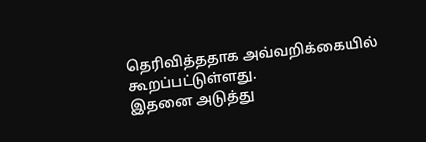தெரிவித்ததாக அவ்வறிக்கையில் கூறப்பட்டுள்ளது.
இதனை அடுத்து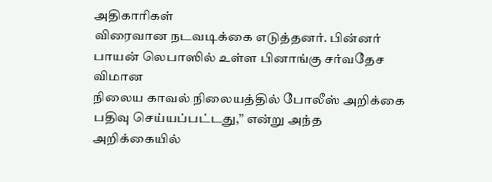அதிகாரிகள்
விரைவான நடவடிக்கை எடுத்தனர். பின்னர் பாயன் லெபாஸில் உள்ள பினாங்கு சர்வதேச விமான
நிலைய காவல் நிலையத்தில் போலீஸ் அறிக்கை பதிவு செய்யப்பட்டது,” என்று அந்த அறிக்கையில்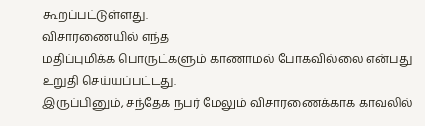கூறப்பட்டுள்ளது.
விசாரணையில் எந்த
மதிப்புமிக்க பொருட்களும் காணாமல் போகவில்லை என்பது உறுதி செய்யப்பட்டது.
இருப்பினும், சந்தேக நபர் மேலும் விசாரணைக்காக காவலில்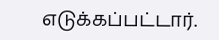எடுக்கப்பட்டார்.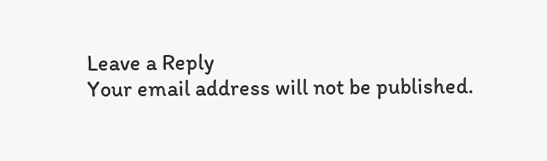Leave a Reply
Your email address will not be published.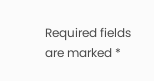Required fields are marked *